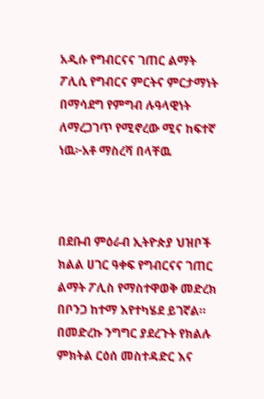አዲሱ የግብርናና ገጠር ልማት ፖሊሲ የግብርና ምርትና ምርታማነት በማሳደግ የምግብ ሉዓላዊነት ለማረጋገጥ የሚኖረው ሚና ከፍተኛ ነዉ፦አቶ ማስረሻ በላቸዉ



በደቡብ ምዕራብ ኢትዮጵያ ህዝቦች ክልል ሀገር ዓቀፍ የግብርናና ገጠር ልማት ፖሊስ የማስተዋወቅ መድረክ በቦንጋ ከተማ እየተካሄደ ይገኛል።
በመድረኩ ንግግር ያደረጉት የክልሉ ምክትል ርዕሰ መስተዳድር እና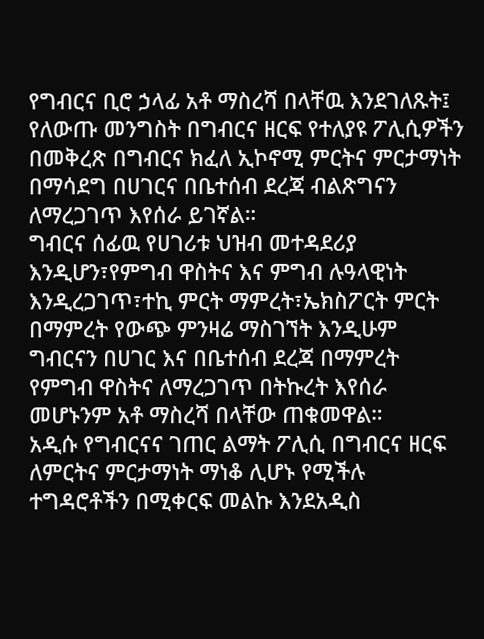የግብርና ቢሮ ኃላፊ አቶ ማስረሻ በላቸዉ እንደገለጹት፤ የለውጡ መንግስት በግብርና ዘርፍ የተለያዩ ፖሊሲዎችን በመቅረጽ በግብርና ክፈለ ኢኮኖሚ ምርትና ምርታማነት በማሳደግ በሀገርና በቤተሰብ ደረጃ ብልጽግናን ለማረጋገጥ እየሰራ ይገኛል።
ግብርና ሰፊዉ የሀገሪቱ ህዝብ መተዳደሪያ እንዲሆን፣የምግብ ዋስትና እና ምግብ ሉዓላዊነት እንዲረጋገጥ፣ተኪ ምርት ማምረት፣ኤክስፖርት ምርት በማምረት የውጭ ምንዛሬ ማስገኘት እንዲሁም ግብርናን በሀገር እና በቤተሰብ ደረጃ በማምረት የምግብ ዋስትና ለማረጋገጥ በትኩረት እየሰራ መሆኑንም አቶ ማስረሻ በላቸው ጠቁመዋል።
አዲሱ የግብርናና ገጠር ልማት ፖሊሲ በግብርና ዘርፍ ለምርትና ምርታማነት ማነቆ ሊሆኑ የሚችሉ ተግዳሮቶችን በሚቀርፍ መልኩ እንደአዲስ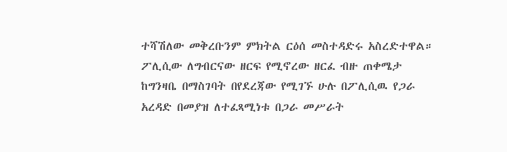ተሻሽለው መቅረቡንም ምክትል ርዕሰ መስተዳድሩ አስረድተዋል።
ፖሊሲው ለግብርናው ዘርፍ የሚኖረው ዘርፈ ብዙ ጠቀሜታ ከግንዛቤ በማስገባት በየደረጃው የሚገኙ ሁሉ በፖሊሲዉ የጋራ አረዳድ በመያዝ ለተፈጻሚነቱ በጋራ መሥራት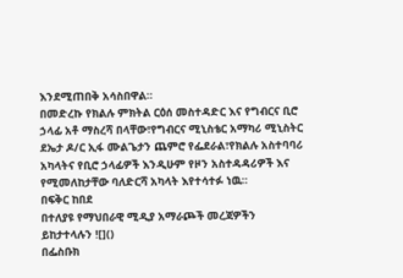እንደሚጠበቅ አሳስበዋል።
በመድረኩ የክልሉ ምክትል ርዕሰ መስተዳድር እና የግብርና ቢሮ ኃላፊ አቶ ማስረሻ በላቸው፣የግብርና ሚኒስቴር አማካሪ ሚኒስትር ደኤታ ዶ/ር ኢፋ ሙልጌታን ጨምሮ የፌደራል፣የክልሉ አስተባባሪ አካላትና የቢሮ ኃላፊዎች እንዲሁም የዞን አስተዳዳሪዎች እና የሚመለከታቸው ባለድርሻ አካላት እየተሳተፉ ነዉ።
በፍቅር ከበደ
በተለያዩ የማህበራዊ ሚዲያ አማራጮች መረጃዎችን ይከታተላሉን ![]()
በፌስቡክ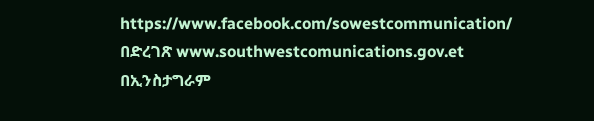https://www.facebook.com/sowestcommunication/
በድረገጽ www.southwestcomunications.gov.et
በኢንስታግራም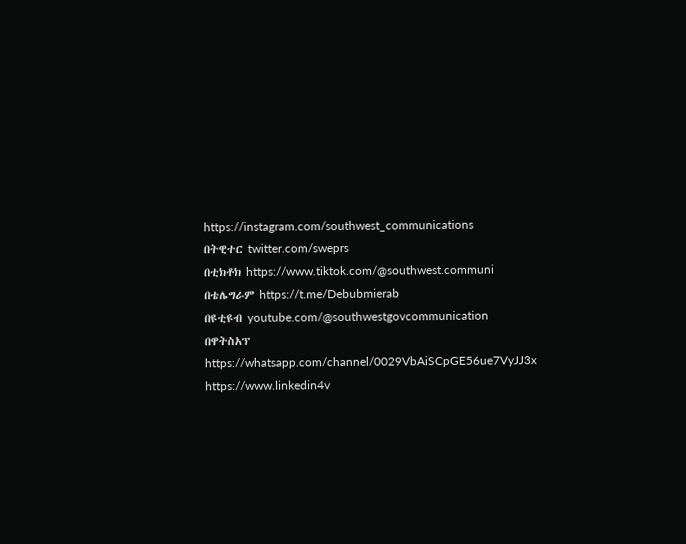https://instagram.com/southwest_communications
በትዊተር twitter.com/sweprs
በቲክቶክ https://www.tiktok.com/@southwest.communi
በቴሌግራም https://t.me/Debubmierab
በዩቲዩብ youtube.com/@southwestgovcommunication
በዋትስአፕ
https://whatsapp.com/channel/0029VbAiSCpGE56ue7VyJJ3x
https://www.linkedin4v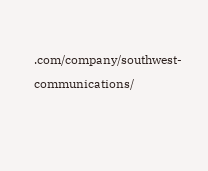.com/company/southwest-communications/